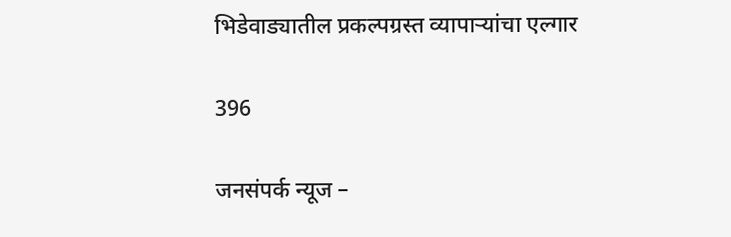भिडेवाड्यातील प्रकल्पग्रस्त व्यापाऱ्यांचा एल्गार

396

जनसंपर्क न्यूज –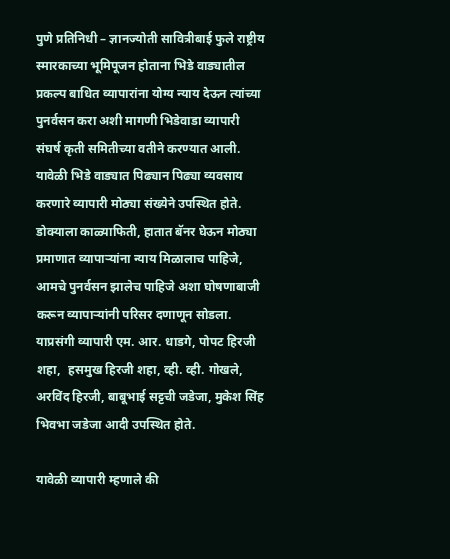पुणे प्रतिनिधी – ज्ञानज्योती सावित्रीबाई फुले राष्ट्रीय स्मारकाच्या भूमिपूजन होताना भिडे वाड्यातील प्रकल्प बाधित व्यापारांना योग्य न्याय देऊन त्यांच्या पुनर्वसन करा अशी मागणी भिडेवाडा व्यापारी संघर्ष कृती समितीच्या वतीने करण्यात आली. यावेळी भिडे वाड्यात पिढ्यान पिढ्या व्यवसाय करणारे व्यापारी मोठ्या संख्येने उपस्थित होते. डोक्याला काळ्याफिती, हातात बॅनर घेऊन मोठ्या प्रमाणात व्यापाऱ्यांना न्याय मिळालाच पाहिजे, आमचे पुनर्वसन झालेच पाहिजे अशा घोषणाबाजी करून व्यापाऱ्यांनी परिसर दणाणून सोडला. याप्रसंगी व्यापारी एम. आर. धाडगे, पोपट हिरजी शहा,  हसमुख हिरजी शहा, व्ही. व्ही. गोखले, अरविंद हिरजी, बाबूभाई सट्टची जडेजा, मुकेश सिंह भिवभा जडेजा आदी उपस्थित होते.

यावेळी व्यापारी म्हणाले की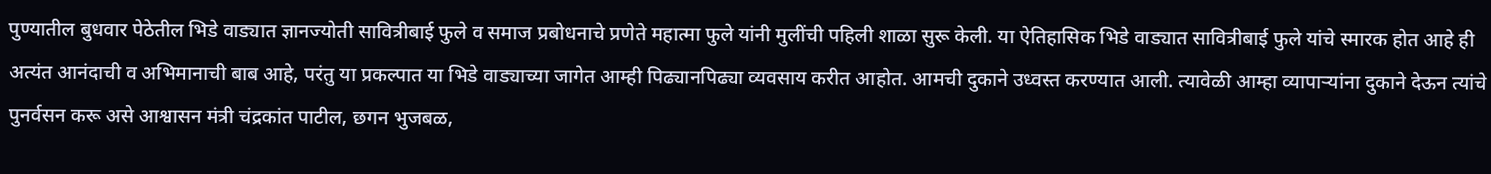पुण्यातील बुधवार पेठेतील भिडे वाड्यात ज्ञानज्योती सावित्रीबाई फुले व समाज प्रबोधनाचे प्रणेते महात्मा फुले यांनी मुलींची पहिली शाळा सुरू केली. या ऐतिहासिक भिडे वाड्यात सावित्रीबाई फुले यांचे स्मारक होत आहे ही अत्यंत आनंदाची व अभिमानाची बाब आहे, परंतु या प्रकल्पात या भिडे वाड्याच्या जागेत आम्ही पिढ्यानपिढ्या व्यवसाय करीत आहोत. आमची दुकाने उध्वस्त करण्यात आली. त्यावेळी आम्हा व्यापाऱ्यांना दुकाने देऊन त्यांचे पुनर्वसन करू असे आश्वासन मंत्री चंद्रकांत पाटील, छगन भुजबळ,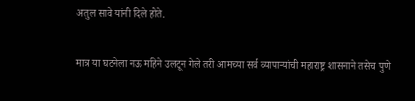अतुल सावे यांनी दिले होते.

मात्र या घटनेला नऊ महिने उलटून गेले तरी आमच्या सर्व व्यापाऱ्यांची महाराष्ट्र शासनाने तसेच पुणे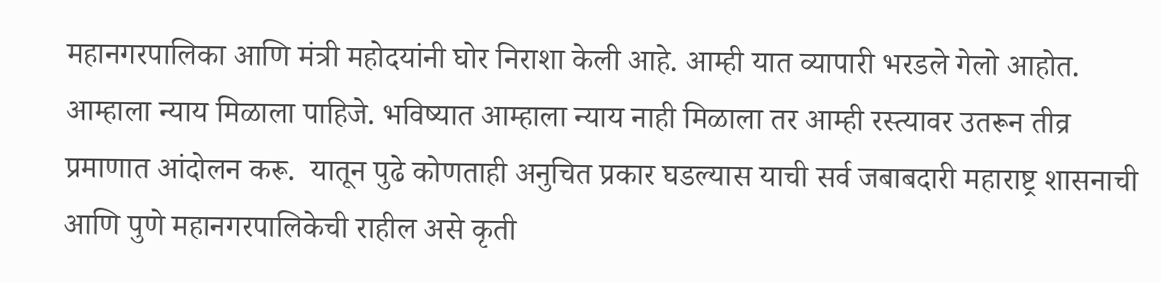महानगरपालिका आणि मंत्री महोदयांनी घोर निराशा केली आहे. आम्ही यात व्यापारी भरडले गेलो आहोत. आम्हाला न्याय मिळाला पाहिजे. भविष्यात आम्हाला न्याय नाही मिळाला तर आम्ही रस्त्यावर उतरून तीव्र प्रमाणात आंदोलन करू.  यातून पुढे कोणताही अनुचित प्रकार घडल्यास याची सर्व जबाबदारी महाराष्ट्र शासनाची आणि पुणे महानगरपालिकेची राहील असे कृती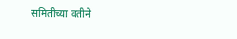समितीच्या वतीने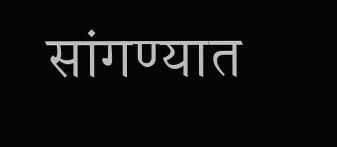सांगण्यात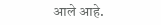आले आहे.